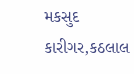મકસુદ કારીગર,કઠલાલ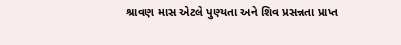શ્રાવણ માસ એટલે પુણ્યતા અને શિવ પ્રસન્નતા પ્રાપ્ત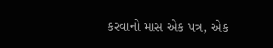કરવાનો માસ એક પત્ર, એક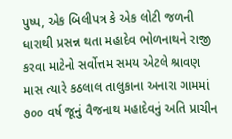પુષ્પ, એક બિલીપત્ર કે એક લોટી જળની ધારાથી પ્રસન્ન થતા મહાદેવ ભોળનાથને રાજી કરવા માટેનો સર્વોત્તમ સમય એટલે શ્રાવણ માસ ત્યારે કઠલાલ તાલુકાના અનારા ગામમાં ૭૦૦ વર્ષ જૂનું વૈજનાથ મહાદેવનું અતિ પ્રાચીન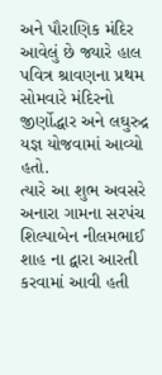અને પૌરાણિક મંદિર આવેલું છે જ્યારે હાલ પવિત્ર શ્રાવણના પ્રથમ સોમવારે મંદિરનો જીર્ણોદ્ધાર અને લઘુરુદ્ર યજ્ઞ યોજવામાં આવ્યો હતો.
ત્યારે આ શુભ અવસરે અનારા ગામના સરપંચ શિલ્પાબેન નીલમભાઈ શાહ ના દ્વારા આરતી કરવામાં આવી હતી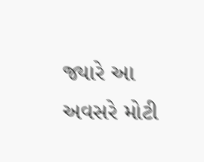જ્યારે આ અવસરે મોટી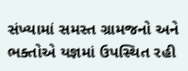સંખ્યામાં સમસ્ત ગ્રામજનો અને ભક્તોએ યજ્ઞમાં ઉપસ્થિત રહી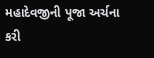મહાદેવજીની પૂજા અર્ચના કરી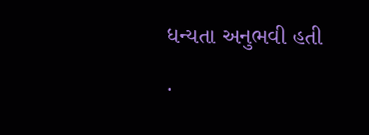ધન્યતા અનુભવી હતી .